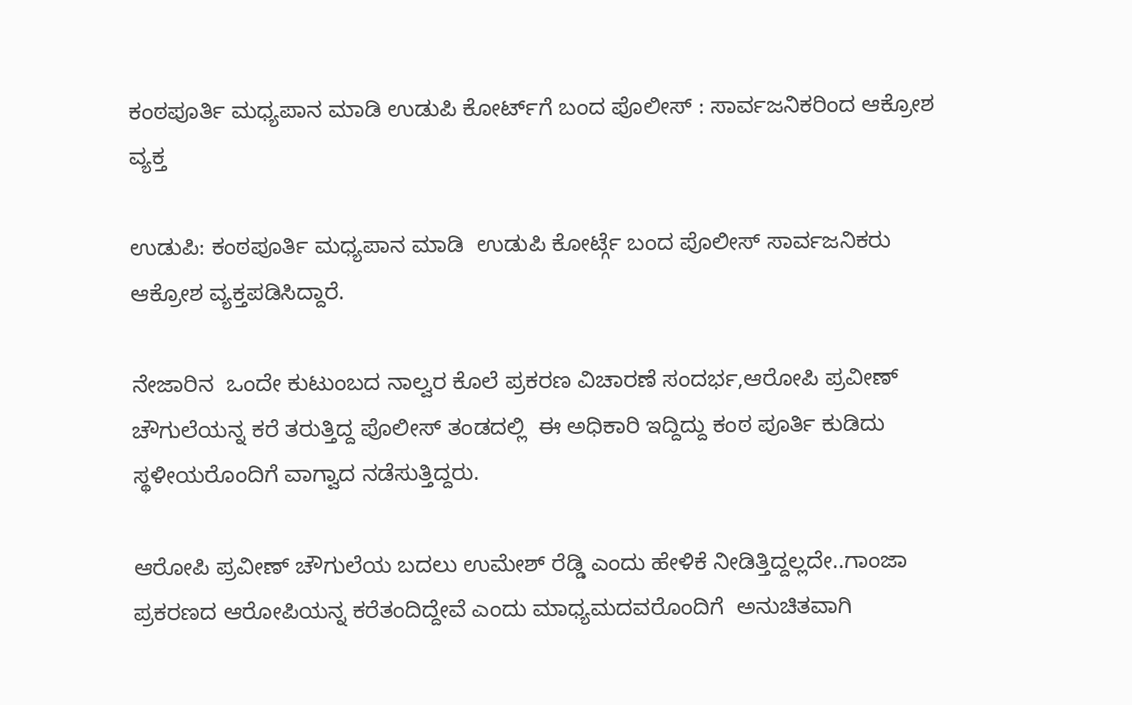ಕಂಠಪೂರ್ತಿ ಮಧ್ಯಪಾನ ಮಾಡಿ ಉಡುಪಿ ಕೋರ್ಟ್‌ಗೆ ಬಂದ ಪೊಲೀಸ್ : ಸಾರ್ವಜನಿಕರಿಂದ ಆಕ್ರೋಶ ವ್ಯಕ್ತ

ಉಡುಪಿ: ಕಂಠಪೂರ್ತಿ ಮಧ್ಯಪಾನ ಮಾಡಿ  ಉಡುಪಿ ಕೋರ್ಟ್ಗೆ ಬಂದ ಪೊಲೀಸ್ ಸಾರ್ವಜನಿಕರು ಆಕ್ರೋಶ ವ್ಯಕ್ತಪಡಿಸಿದ್ದಾರೆ.

ನೇಜಾರಿನ  ಒಂದೇ ಕುಟುಂಬದ ನಾಲ್ವರ ಕೊಲೆ ಪ್ರಕರಣ ವಿಚಾರಣೆ ಸಂದರ್ಭ,ಆರೋಪಿ ಪ್ರವೀಣ್ ಚೌಗುಲೆಯನ್ನ ಕರೆ ತರುತ್ತಿದ್ದ ಪೊಲೀಸ್ ತಂಡದಲ್ಲಿ  ಈ ಅಧಿಕಾರಿ ಇದ್ದಿದ್ದು ಕಂಠ ಪೂರ್ತಿ ಕುಡಿದು ಸ್ಥಳೀಯರೊಂದಿಗೆ ವಾಗ್ವಾದ ನಡೆಸುತ್ತಿದ್ದರು.

ಆರೋಪಿ ಪ್ರವೀಣ್ ಚೌಗುಲೆಯ ಬದಲು ಉಮೇಶ್ ರೆಡ್ಡಿ ಎಂದು ಹೇಳಿಕೆ ನೀಡಿತ್ತಿದ್ದಲ್ಲದೇ..ಗಾಂಜಾ ಪ್ರಕರಣದ ಆರೋಪಿಯನ್ನ ಕರೆತಂದಿದ್ದೇವೆ ಎಂದು ಮಾಧ್ಯಮದವರೊಂದಿಗೆ  ಅನುಚಿತವಾಗಿ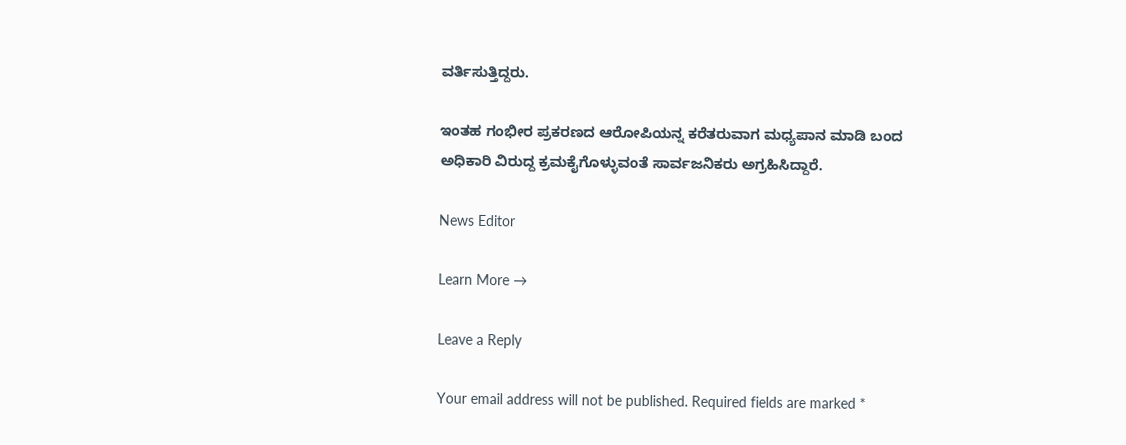ವರ್ತಿಸುತ್ತಿದ್ದರು.

ಇಂತಹ‌ ಗಂಭೀರ ಪ್ರಕರಣದ ಆರೋಪಿಯನ್ನ ಕರೆತರುವಾಗ ಮಧ್ಯಪಾನ ಮಾಡಿ ಬಂದ ಅಧಿಕಾರಿ ವಿರುದ್ದ ಕ್ರಮ‌ಕೈಗೊಳ್ಳುವಂತೆ ಸಾರ್ವಜನಿಕರು ಅಗ್ರಹಿಸಿದ್ದಾರೆ.

News Editor

Learn More →

Leave a Reply

Your email address will not be published. Required fields are marked *